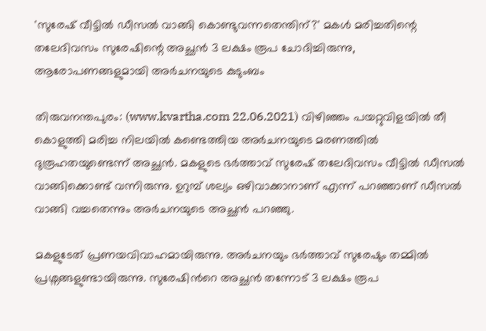'സുരേഷ് വീട്ടിൽ ഡീസൽ വാങ്ങി കൊണ്ടുവന്നതെന്തിന്?' മകൾ മരിച്ചതിന്റെ തലേദിവസം സുരേഷിന്റെ അച്ഛൻ 3 ലക്ഷം രൂപ ചോദിച്ചിരുന്നു, ആരോപണങ്ങളുമായി അർചനയുടെ കുടുംബം

തിരുവനന്തപുരം: (www.kvartha.com 22.06.2021) വിഴിഞ്ഞം പയറ്റുവിളയിൽ തീ കൊളുത്തി മരിച്ച നിലയിൽ കണ്ടെത്തിയ അർചനയുടെ മരണത്തിൽ ദുരൂഹതയുണ്ടെന്ന് അച്ഛൻ. മകളുടെ ഭർത്താവ് സുരേഷ് തലേദിവസം വീട്ടിൽ ഡീസൽ വാങ്ങിക്കൊണ്ട് വന്നിരുന്നു. ഉറുമ്പ് ശല്യം ഒഴിവാക്കാനാണ് എന്ന് പറഞ്ഞാണ് ഡീസൽ വാങ്ങി വച്ചതെന്നും അ‍ർചനയുടെ അച്ഛൻ പറഞ്ഞു.

മകളുടേത് പ്രണയവിവാഹമായിരുന്നു. അർചനയും ഭർത്താവ് സുരേഷും തമ്മിൽ പ്രശ്നങ്ങളുണ്ടായിരുന്നു. സുരേഷിന്‍റെ അച്ഛൻ തന്നോട് 3 ലക്ഷം രൂപ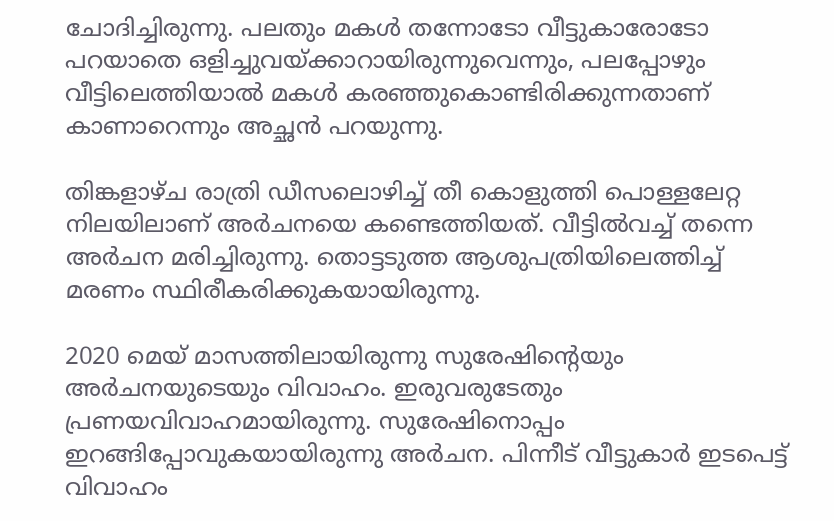ചോദിച്ചിരുന്നു. പലതും മകൾ തന്നോടോ വീട്ടുകാരോടോ പറയാതെ ഒളിച്ചുവയ്ക്കാറായിരുന്നുവെന്നും, പലപ്പോഴും വീട്ടിലെത്തിയാൽ മകൾ കരഞ്ഞുകൊണ്ടിരിക്കുന്നതാണ് കാണാറെന്നും അച്ഛൻ പറയുന്നു.

തിങ്കളാഴ്ച രാത്രി ഡീസലൊഴിച്ച് തീ കൊളുത്തി പൊള്ളലേറ്റ നിലയിലാണ് അർചനയെ കണ്ടെത്തിയത്. വീട്ടിൽവച്ച് തന്നെ അർചന മരിച്ചിരുന്നു. തൊട്ടടുത്ത ആശുപത്രിയിലെത്തിച്ച് മരണം സ്ഥിരീകരിക്കുകയായിരുന്നു.

2020 മെയ് മാസത്തിലായിരുന്നു സുരേഷിന്‍റെയും അർചനയുടെയും വിവാഹം. ഇരുവരുടേതും പ്രണയവിവാഹമായിരുന്നു. സുരേഷിനൊപ്പം ഇറങ്ങിപ്പോവുകയായിരുന്നു അർചന. പിന്നീട് വീട്ടുകാർ ഇടപെട്ട് വിവാഹം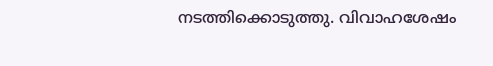നടത്തിക്കൊടുത്തു. വിവാഹശേഷം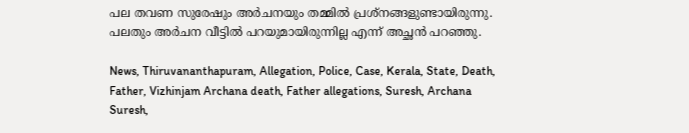പല തവണ സുരേഷും അർചനയും തമ്മിൽ പ്രശ്നങ്ങളുണ്ടായിരുന്നു. പലതും അർചന വീട്ടിൽ പറയുമായിരുന്നില്ല എന്ന് അച്ഛൻ പറഞ്ഞു.

News, Thiruvananthapuram, Allegation, Police, Case, Kerala, State, Death, Father, Vizhinjam Archana death, Father allegations, Suresh, Archana Suresh,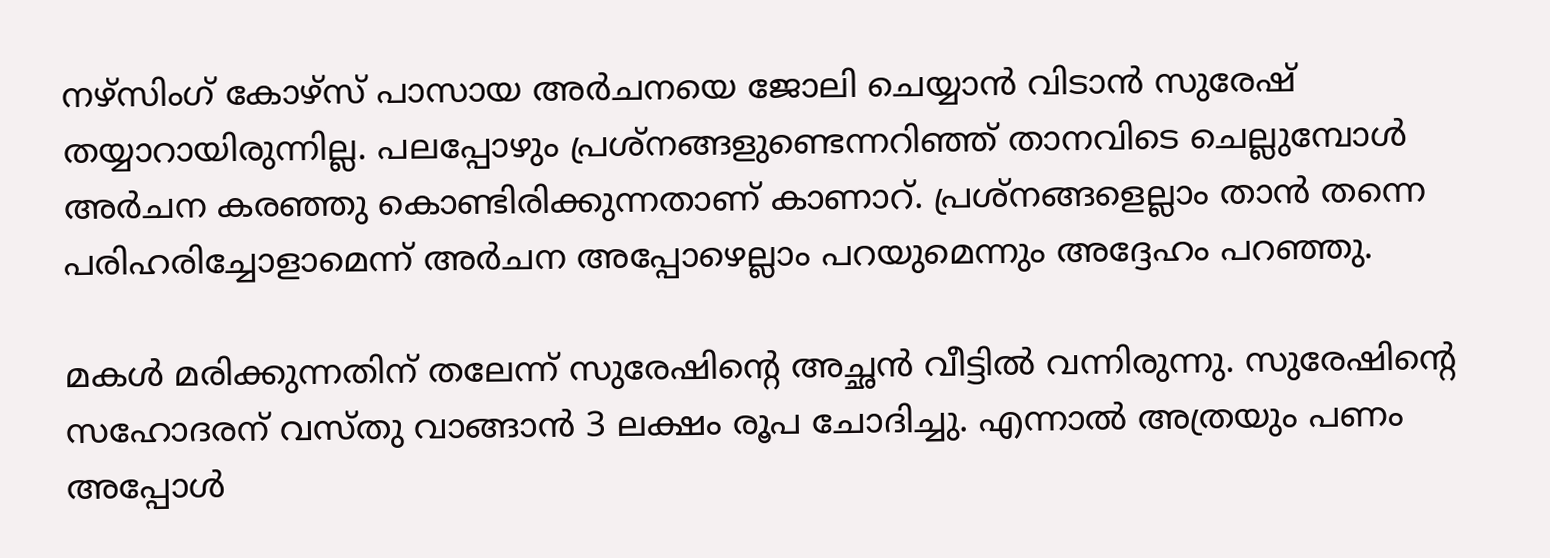നഴ്സിംഗ് കോഴ്സ് പാസായ അർചനയെ ജോലി ചെയ്യാൻ വിടാൻ സുരേഷ് തയ്യാറായിരുന്നില്ല. പലപ്പോഴും പ്രശ്നങ്ങളുണ്ടെന്നറിഞ്ഞ് താനവിടെ ചെല്ലുമ്പോൾ അർചന കരഞ്ഞു കൊണ്ടിരിക്കുന്നതാണ് കാണാറ്. പ്രശ്നങ്ങളെല്ലാം താൻ തന്നെ പരിഹരിച്ചോളാമെന്ന് അർചന അപ്പോഴെല്ലാം പറയുമെന്നും അദ്ദേഹം പറഞ്ഞു.

മകൾ മരിക്കുന്നതിന് തലേന്ന് സുരേഷിന്‍റെ അച്ഛൻ വീട്ടിൽ വന്നിരുന്നു. സുരേഷിന്‍റെ സഹോദരന് വസ്തു വാങ്ങാൻ 3 ലക്ഷം രൂപ ചോദിച്ചു. എന്നാൽ അത്രയും പണം അപ്പോൾ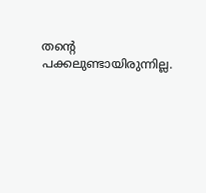തന്‍റെ പക്കലുണ്ടായിരുന്നില്ല.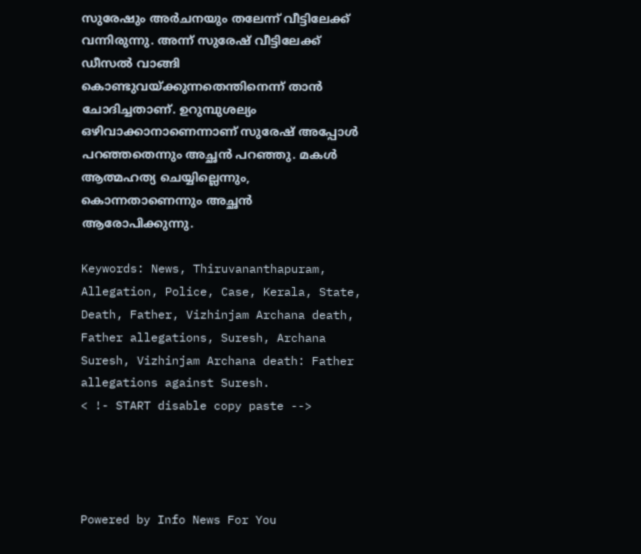സുരേഷും അർചനയും തലേന്ന് വീട്ടിലേക്ക് വന്നിരുന്നു. അന്ന് സുരേഷ് വീട്ടിലേക്ക് ഡീസൽ വാങ്ങി കൊണ്ടുവയ്ക്കുന്നതെന്തിനെന്ന് താൻ ചോദിച്ചതാണ്. ഉറുമ്പുശല്യം ഒഴിവാക്കാനാണെന്നാണ് സുരേഷ് അപ്പോൾ പറഞ്ഞതെന്നും അച്ഛൻ പറഞ്ഞു. മകൾ ആത്മഹത്യ ചെയ്യില്ലെന്നും, കൊന്നതാണെന്നും അച്ഛൻ ആരോപിക്കുന്നു.

Keywords: News, Thiruvananthapuram, Allegation, Police, Case, Kerala, State, Death, Father, Vizhinjam Archana death, Father allegations, Suresh, Archana Suresh, Vizhinjam Archana death: Father allegations against Suresh.
< !- START disable copy paste -->




Powered by Info News For You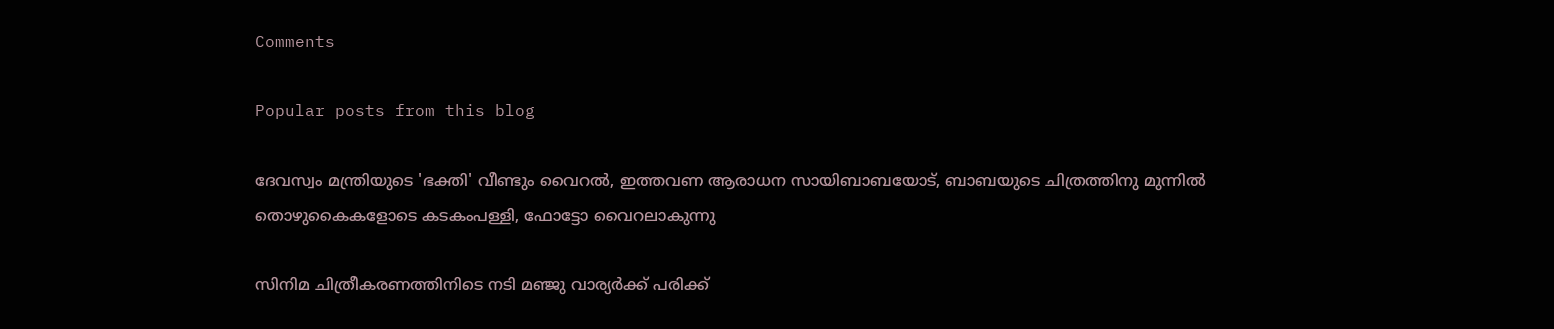Comments

Popular posts from this blog

ദേവസ്വം മന്ത്രിയുടെ 'ഭക്തി' വീണ്ടും വൈറല്‍, ഇത്തവണ ആരാധന സായിബാബയോട്, ബാബയുടെ ചിത്രത്തിനു മുന്നില്‍ തൊഴുകൈകളോടെ കടകംപള്ളി, ഫോട്ടോ വൈറലാകുന്നു

സിനിമ ചിത്രീകരണത്തിനിടെ നടി മഞ്ജു വാര്യര്‍ക്ക് പരിക്ക്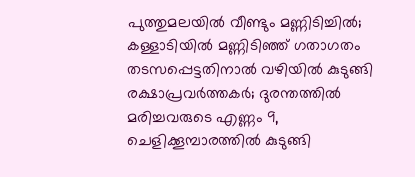പുത്തുമലയില്‍ വീണ്ടും മണ്ണിടിച്ചില്‍; കള്ളാടിയില്‍ മണ്ണിടിഞ്ഞ് ഗതാഗതം തടസപ്പെട്ടതിനാല്‍ വഴിയില്‍ കുടുങ്ങി രക്ഷാപ്രവര്‍ത്തകര്‍; ദുരന്തത്തില്‍ മരിച്ചവരുടെ എണ്ണം 9, ചെളിക്കൂമ്പാരത്തില്‍ കുടുങ്ങി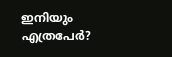ഇനിയും എത്രപേര്‍?